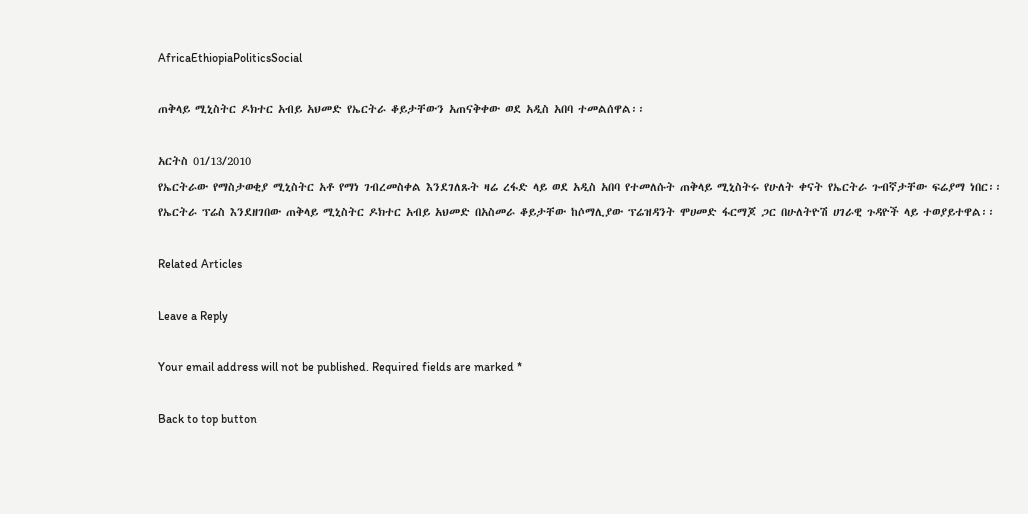AfricaEthiopiaPoliticsSocial

ጠቅላይ ሚኒስትር ዶክተር አብይ አህመድ የኤርትራ ቆይታቸውን አጠናቅቀው ወደ አዲስ አበባ ተመልሰዋል፡፡

አርትስ 01/13/2010
የኤርትራው የማስታወቂያ ሚኒስትር አቶ የማነ ገብረመስቀል እንደገለጹት ዛሬ ረፋድ ላይ ወደ አዲስ አበባ የተመለሱት ጠቅላይ ሚኒስትሩ የሁለት ቀናት የኤርትራ ጉብኛታቸው ፍሬያማ ነበር፡፡
የኤርትራ ፕሬስ እንደዘገበው ጠቅላይ ሚኒስትር ዶክተር አብይ አህመድ በአስመራ ቆይታቸው ከሶማሊያው ፕሬዝዳንት ሞሀመድ ፋርማጆ ጋር በሁለትዮሽ ሀገራዊ ጉዳዮች ላይ ተወያይተዋል፡፡

Related Articles

Leave a Reply

Your email address will not be published. Required fields are marked *

Back to top button